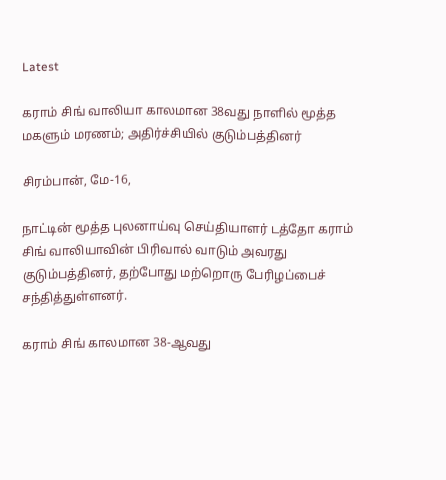Latest

கராம் சிங் வாலியா காலமான 38வது நாளில் மூத்த மகளும் மரணம்; அதிர்ச்சியில் குடும்பத்தினர்

சிரம்பான், மே-16,

நாட்டின் மூத்த புலனாய்வு செய்தியாளர் டத்தோ கராம் சிங் வாலியாவின் பிரிவால் வாடும் அவரது குடும்பத்தினர், தற்போது மற்றொரு பேரிழப்பைச் சந்தித்துள்ளனர்.

கராம் சிங் காலமான 38-ஆவது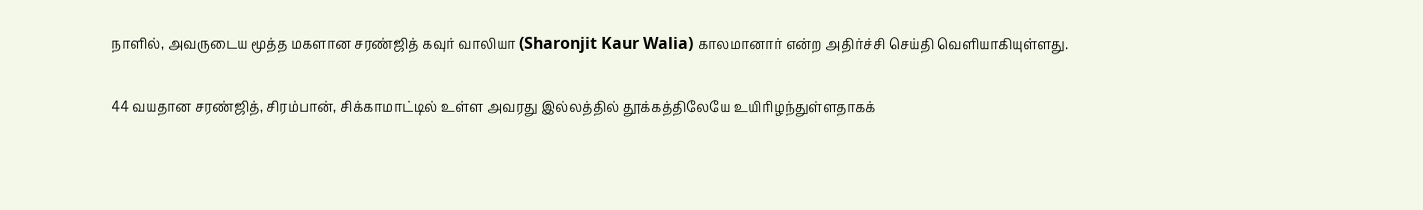நாளில், அவருடைய மூத்த மகளான சரண்ஜித் கவுர் வாலியா (Sharonjit Kaur Walia) காலமானார் என்ற அதிர்ச்சி செய்தி வெளியாகியுள்ளது.

44 வயதான சரண்ஜித், சிரம்பான், சிக்காமாட்டில் உள்ள அவரது இல்லத்தில் தூக்கத்திலேயே உயிரிழந்துள்ளதாகக்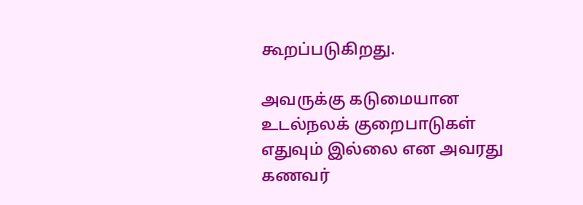கூறப்படுகிறது.

அவருக்கு கடுமையான உடல்நலக் குறைபாடுகள் எதுவும் இல்லை என அவரது கணவர்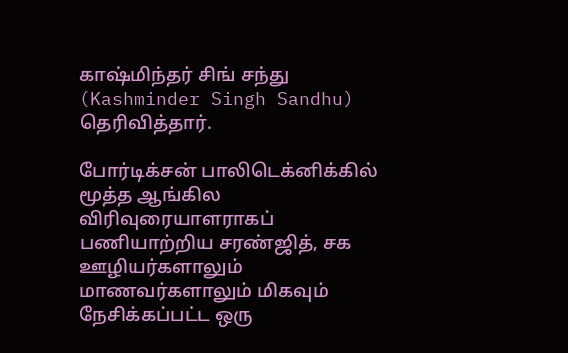காஷ்மிந்தர் சிங் சந்து (Kashminder Singh Sandhu) தெரிவித்தார்.

போர்டிக்சன் பாலிடெக்னிக்கில் மூத்த ஆங்கில விரிவுரையாளராகப் பணியாற்றிய சரண்ஜித், சக ஊழியர்களாலும் மாணவர்களாலும் மிகவும் நேசிக்கப்பட்ட ஒரு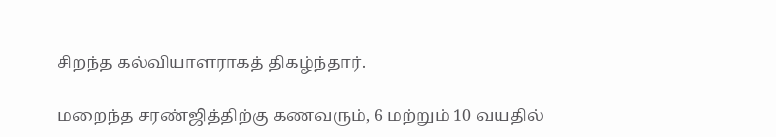சிறந்த கல்வியாளராகத் திகழ்ந்தார்.

மறைந்த சரண்ஜித்திற்கு கணவரும், 6 மற்றும் 10 வயதில்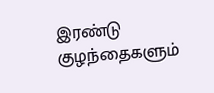இரண்டு குழந்தைகளும்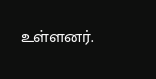உள்ளனர்.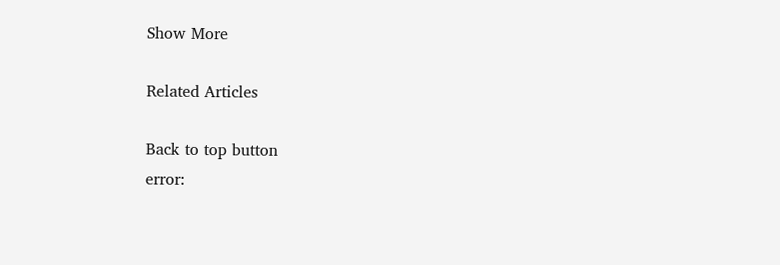Show More

Related Articles

Back to top button
error: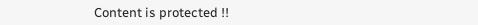Content is protected !!